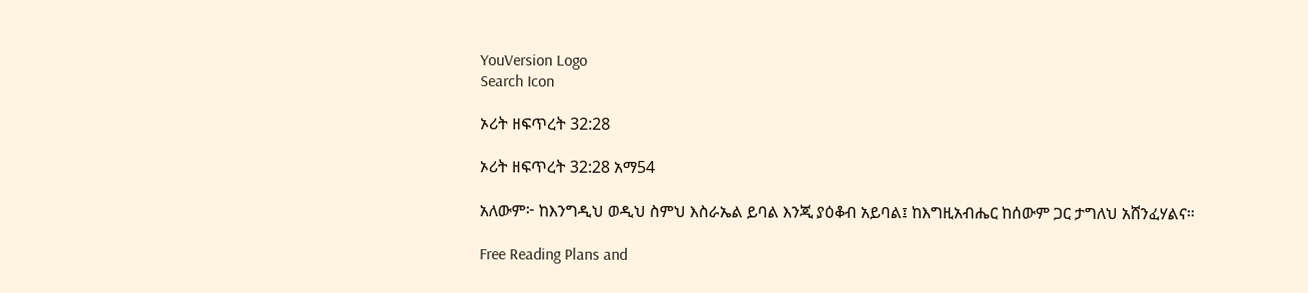YouVersion Logo
Search Icon

ኦሪት ዘፍጥረት 32:28

ኦሪት ዘፍጥረት 32:28 አማ54

አለውም፦ ከእንግዲህ ወዲህ ስምህ እስራኤል ይባል እንጂ ያዕቆብ አይባል፤ ከእግዚአብሔር ከሰውም ጋር ታግለህ አሸንፈሃልና።

Free Reading Plans and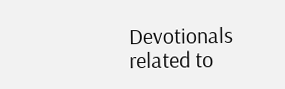Devotionals related to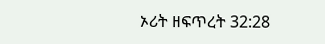ኦሪት ዘፍጥረት 32:28